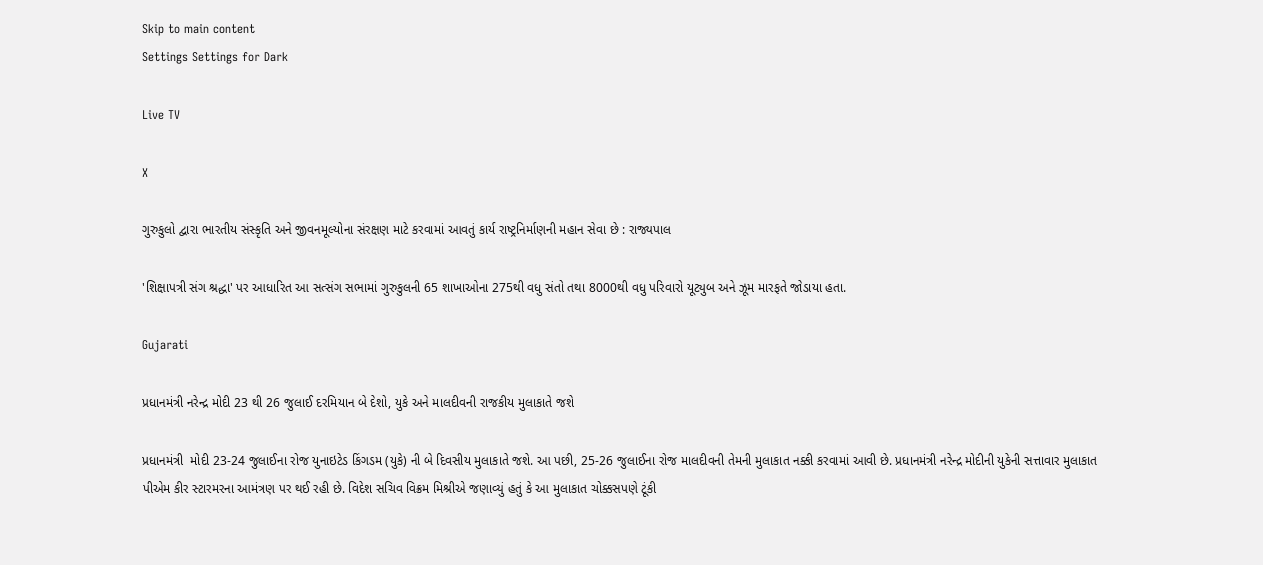Skip to main content
Settings Settings for Dark

Live TV

X

ગુરુકુલો દ્વારા ભારતીય સંસ્કૃતિ અને જીવનમૂલ્યોના સંરક્ષણ માટે કરવામાં આવતું કાર્ય રાષ્ટ્રનિર્માણની મહાન સેવા છે : રાજ્યપાલ

'શિક્ષાપત્રી સંગ શ્રદ્ધા' પર આધારિત આ સત્સંગ સભામાં ગુરુકુલની 65 શાખાઓના 275થી વધુ સંતો તથા 8000થી વધુ પરિવારો યૂટ્યુબ અને ઝૂમ મારફતે જોડાયા હતા.

Gujarati

પ્રધાનમંત્રી નરેન્દ્ર મોદી 23 થી 26 જુલાઈ દરમિયાન બે દેશો, યુકે અને માલદીવની રાજકીય મુલાકાતે જશે

પ્રધાનમંત્રી  મોદી 23-24 જુલાઈના રોજ યુનાઇટેડ કિંગડમ (યુકે) ની બે દિવસીય મુલાકાતે જશે. આ પછી, 25-26 જુલાઈના રોજ માલદીવની તેમની મુલાકાત નક્કી કરવામાં આવી છે. પ્રધાનમંત્રી નરેન્દ્ર મોદીની યુકેની સત્તાવાર મુલાકાત પીએમ કીર સ્ટારમરના આમંત્રણ પર થઈ રહી છે. વિદેશ સચિવ વિક્રમ મિશ્રીએ જણાવ્યું હતું કે આ મુલાકાત ચોક્કસપણે ટૂંકી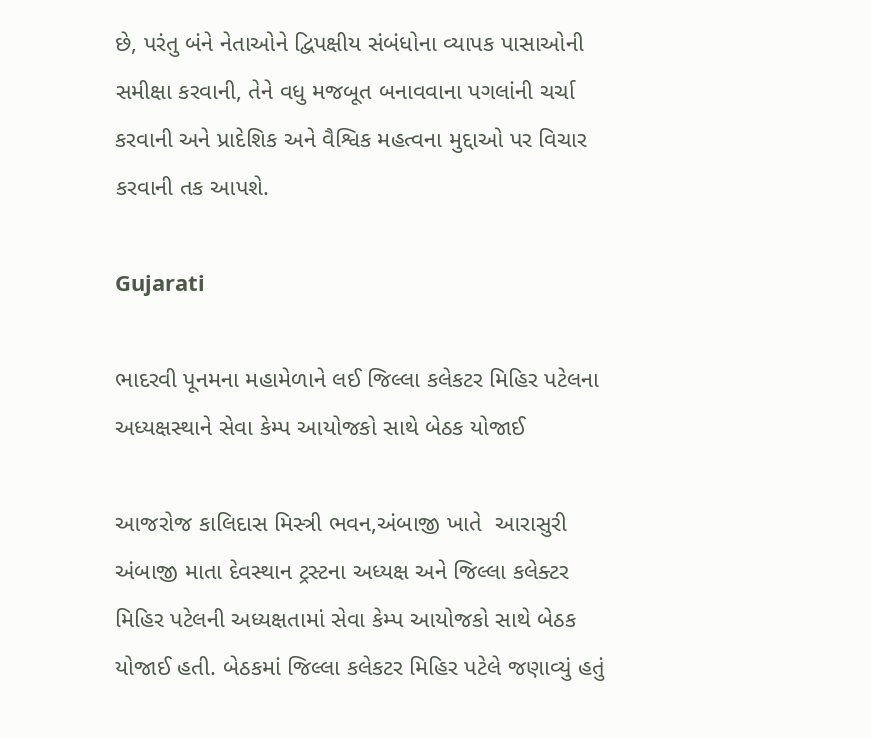છે, પરંતુ બંને નેતાઓને દ્વિપક્ષીય સંબંધોના વ્યાપક પાસાઓની સમીક્ષા કરવાની, તેને વધુ મજબૂત બનાવવાના પગલાંની ચર્ચા કરવાની અને પ્રાદેશિક અને વૈશ્વિક મહત્વના મુદ્દાઓ પર વિચાર કરવાની તક આપશે.

Gujarati

ભાદરવી પૂનમના મહામેળાને લઈ જિલ્લા કલેકટર મિહિર પટેલના અધ્યક્ષસ્થાને સેવા કેમ્પ આયોજકો સાથે બેઠક યોજાઈ

આજરોજ કાલિદાસ મિસ્ત્રી ભવન,અંબાજી ખાતે  આરાસુરી અંબાજી માતા દેવસ્થાન ટ્રસ્ટના અધ્યક્ષ અને જિલ્લા કલેક્ટર મિહિર પટેલની અધ્યક્ષતામાં સેવા કેમ્પ આયોજકો સાથે બેઠક યોજાઈ હતી. બેઠકમાં જિલ્લા કલેકટર મિહિર પટેલે જણાવ્યું હતું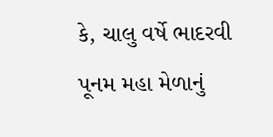કે, ચાલુ વર્ષે ભાદરવી પૂનમ મહા મેળાનું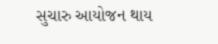સુચારુ આયોજન થાય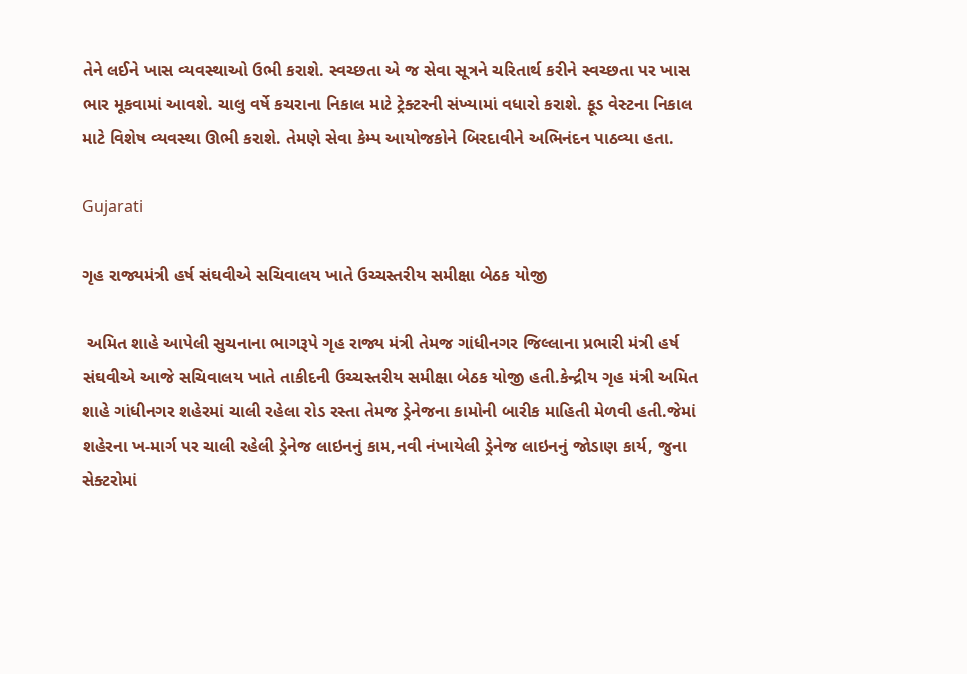તેને લઈને ખાસ વ્યવસ્થાઓ ઉભી કરાશે. સ્વચ્છતા એ જ સેવા સૂત્રને ચરિતાર્થ કરીને સ્વચ્છતા પર ખાસ ભાર મૂકવામાં આવશે. ચાલુ વર્ષે કચરાના નિકાલ માટે ટ્રેક્ટરની સંખ્યામાં વધારો કરાશે. ફૂડ વેસ્ટના નિકાલ માટે વિશેષ વ્યવસ્થા ઊભી કરાશે. તેમણે સેવા કેમ્પ આયોજકોને બિરદાવીને અભિનંદન પાઠવ્યા હતા.

Gujarati

ગૃહ રાજ્યમંત્રી હર્ષ સંઘવીએ સચિવાલય ખાતે ઉચ્ચસ્તરીય સમીક્ષા બેઠક યોજી

 અમિત શાહે આપેલી સુચનાના ભાગરૂપે ગૃહ રાજ્ય મંત્રી તેમજ ગાંધીનગર જિલ્લાના પ્રભારી મંત્રી હર્ષ સંઘવીએ આજે સચિવાલય ખાતે તાકીદની ઉચ્ચસ્તરીય સમીક્ષા બેઠક યોજી હતી.કેન્દ્રીય ગૃહ મંત્રી અમિત શાહે ગાંધીનગર શહેરમાં ચાલી રહેલા રોડ રસ્તા તેમજ ડ્રેનેજના કામોની બારીક માહિતી મેળવી હતી.જેમાં શહેરના ખ-માર્ગ પર ચાલી રહેલી ડ્રેનેજ લાઇનનું કામ,નવી નંખાયેલી ડ્રેનેજ લાઇનનું જોડાણ કાર્ય, જુના સેક્ટરોમાં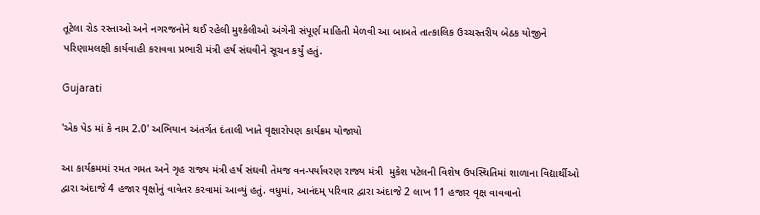તૂટેલા રોડ રસ્તાઓ અને નગરજનોને થઈ રહેલી મુશ્કેલીઓ અંગેની સંપૂર્ણ માહિતી મેળવી આ બાબતે તાત્કાલિક ઉચ્ચસ્તરીય બેઠક યોજીને પરિણામલક્ષી કાર્યવાહી કરાવવા પ્રભારી મંત્રી હર્ષ સંઘવીને સૂચન કર્યું હતું.

Gujarati

'એક પેડ માં કે નામ 2.0' અભિયાન અંતર્ગત દંતાલી ખાતે વૃક્ષારોપણ કાર્યક્રમ યોજાયો

આ કાર્યક્રમમાં રમત ગમત અને ગૃહ રાજ્ય મંત્રી હર્ષ સંઘવી તેમજ વન-પર્યાવરણ રાજ્ય મંત્રી  મુકેશ પટેલની વિશેષ ઉપસ્થિતિમાં શાળાના વિદ્યાર્થીઓ દ્વારા અંદાજે 4 હજાર વૃક્ષોનું વાવેતર કરવામાં આવ્યું હતું. વધુમાં, આનંદમ્ પરિવાર દ્વારા અંદાજે 2 લાખ 11 હજાર વૃક્ષ વાવવાનો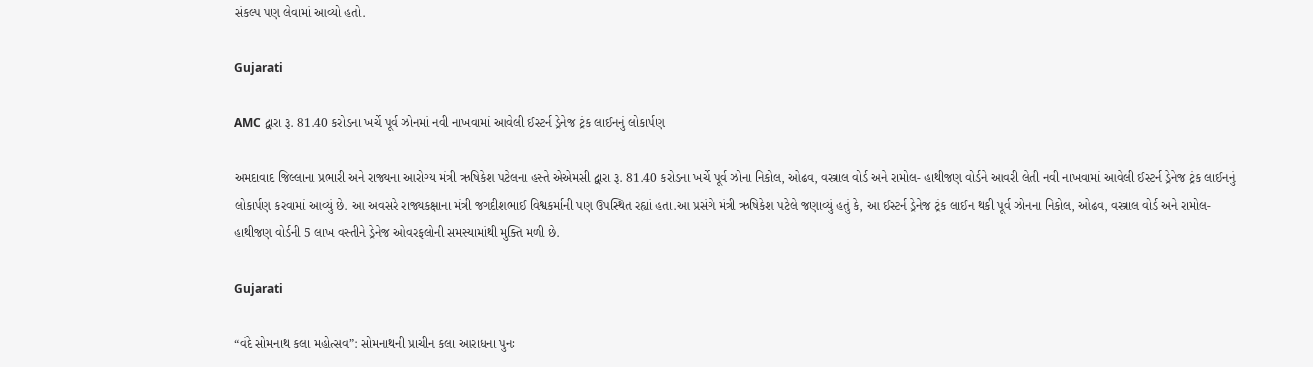સંકલ્પ પણ લેવામાં આવ્યો હતો.

Gujarati

AMC દ્વારા રૂ. 81.40 કરોડના ખર્ચે પૂર્વ ઝોનમાં નવી નાખવામાં આવેલી ઈસ્ટર્ન ડ્રેનેજ ટ્રંક લાઈનનું લોકાર્પણ

અમદાવાદ જિલ્લાના પ્રભારી અને રાજ્યના આરોગ્ય મંત્રી ઋષિકેશ પટેલના હસ્તે એએમસી દ્વારા રૂ. 81.40 કરોડના ખર્ચે પૂર્વ ઝોના નિકોલ, ઓઢવ, વસ્ત્રાલ વોર્ડ અને રામોલ- હાથીજણ વોર્ડને આવરી લેતી નવી નાખવામાં આવેલી ઈસ્ટર્ન ડ્રેનેજ ટ્રંક લાઈનનું લોકાર્પણ કરવામાં આવ્યું છે. આ અવસરે રાજ્યકક્ષાના મંત્રી જગદીશભાઈ વિશ્વકર્માની પણ ઉપસ્થિત રહ્યાં હતા.આ પ્રસંગે મંત્રી ઋષિકેશ પટેલે જણાવ્યું હતું કે, આ ઈસ્ટર્ન ડ્રેનેજ ટ્રંક લાઈન થકી પૂર્વ ઝોનના નિકોલ, ઓઢવ, વસ્ત્રાલ વોર્ડ અને રામોલ- હાથીજણ વોર્ડની 5 લાખ વસ્તીને ડ્રેનેજ ઓવરફલોની સમસ્યામાંથી મુક્તિ મળી છે.

Gujarati

“વંદે સોમનાથ કલા મહોત્સવ”: સોમનાથની પ્રાચીન કલા આરાધના પુનઃ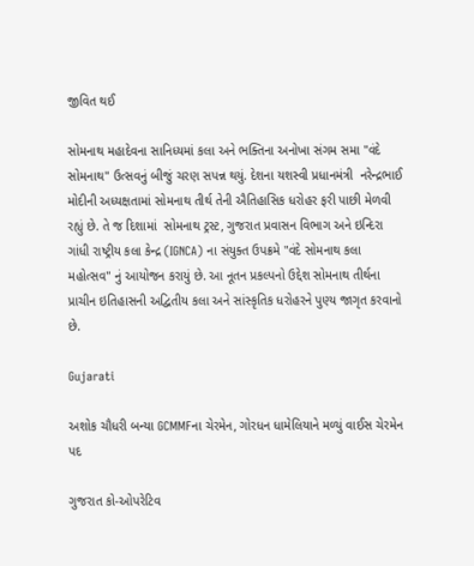જીવિત થઈ

સોમનાથ મહાદેવના સાનિધ્યમાં કલા અને ભક્તિના અનોખા સંગમ સમા "વંદે સોમનાથ" ઉત્સવનું બીજું ચરણ સપન્ન થયું. દેશના યશસ્વી પ્રધાનમંત્રી  નરેન્દ્રભાઈ મોદીની અધ્યક્ષતામાં સોમનાથ તીર્થ તેની ઐતિહાસિક ધરોહર ફરી પાછી મેળવી રહ્યું છે. તે જ દિશામાં  સોમનાથ ટ્રસ્ટ, ગુજરાત પ્રવાસન વિભાગ અને ઇન્દિરા ગાંધી રાષ્ટ્રીય કલા કેન્દ્ર (IGNCA) ના સંયુક્ત ઉપક્રમે "વંદે સોમનાથ કલા મહોત્સવ" નું આયોજન કરાયું છે. આ નૂતન પ્રકલ્પનો ઉદ્દેશ સોમનાથ તીર્થના પ્રાચીન ઇતિહાસની અદ્વિતીય કલા અને સાંસ્કૃતિક ધરોહરને પુણ્ય જાગૃત કરવાનો છે.

Gujarati

અશોક ચૌધરી બન્યા GCMMFના ચેરમેન, ગોરધન ધામેલિયાને મળ્યું વાઈસ ચેરમેન પદ

ગુજરાત કો-ઓપરેટિવ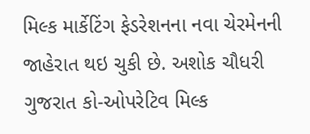મિલ્ક માર્કેટિંગ ફેડરેશનના નવા ચેરમેનની જાહેરાત થઇ ચુકી છે. અશોક ચૌધરી ગુજરાત કો-ઓપરેટિવ મિલ્ક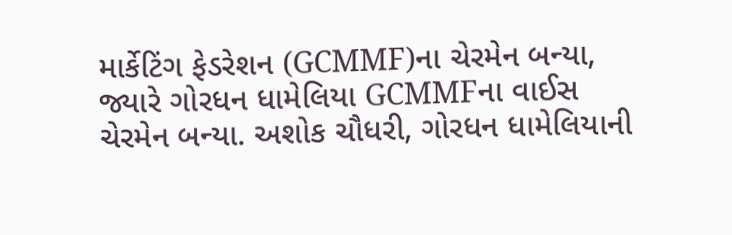માર્કેટિંગ ફેડરેશન (GCMMF)ના ચેરમેન બન્યા, જ્યારે ગોરધન ધામેલિયા GCMMFના વાઈસ ચેરમેન બન્યા. અશોક ચૌધરી, ગોરધન ધામેલિયાની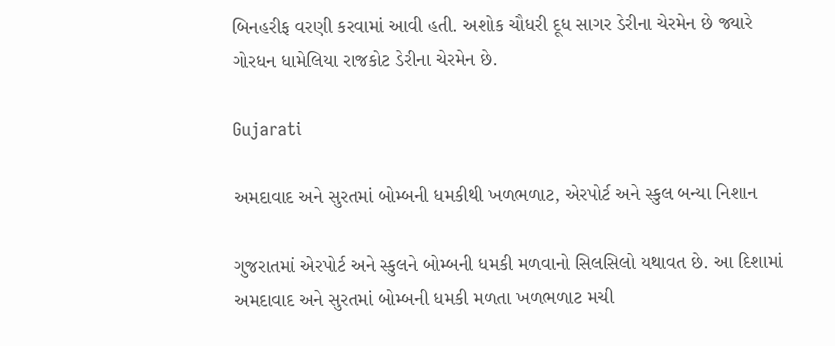બિનહરીફ વરણી કરવામાં આવી હતી. અશોક ચૌધરી દૂધ સાગર ડેરીના ચેરમેન છે જ્યારે ગોરધન ધામેલિયા રાજકોટ ડેરીના ચેરમેન છે.

Gujarati

અમદાવાદ અને સુરતમાં બોમ્બની ધમકીથી ખળભળાટ, એરપોર્ટ અને સ્કુલ બન્યા નિશાન

ગુજરાતમાં એરપોર્ટ અને સ્કુલને બોમ્બની ધમકી મળવાનો સિલસિલો યથાવત છે. આ દિશામાં અમદાવાદ અને સુરતમાં બોમ્બની ધમકી મળતા ખળભળાટ મચી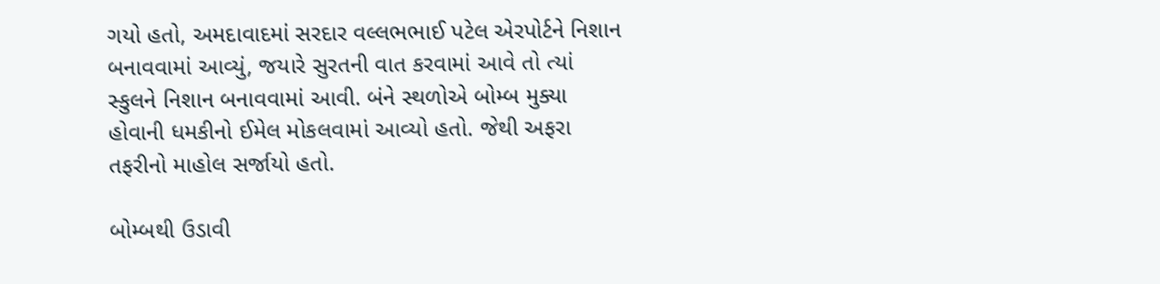ગયો હતો, અમદાવાદમાં સરદાર વલ્લભભાઈ પટેલ એરપોર્ટને નિશાન બનાવવામાં આવ્યું, જયારે સુરતની વાત કરવામાં આવે તો ત્યાં સ્કુલને નિશાન બનાવવામાં આવી. બંને સ્થળોએ બોમ્બ મુક્યા હોવાની ધમકીનો ઈમેલ મોકલવામાં આવ્યો હતો. જેથી અફરા તફરીનો માહોલ સર્જાયો હતો.

બોમ્બથી ઉડાવી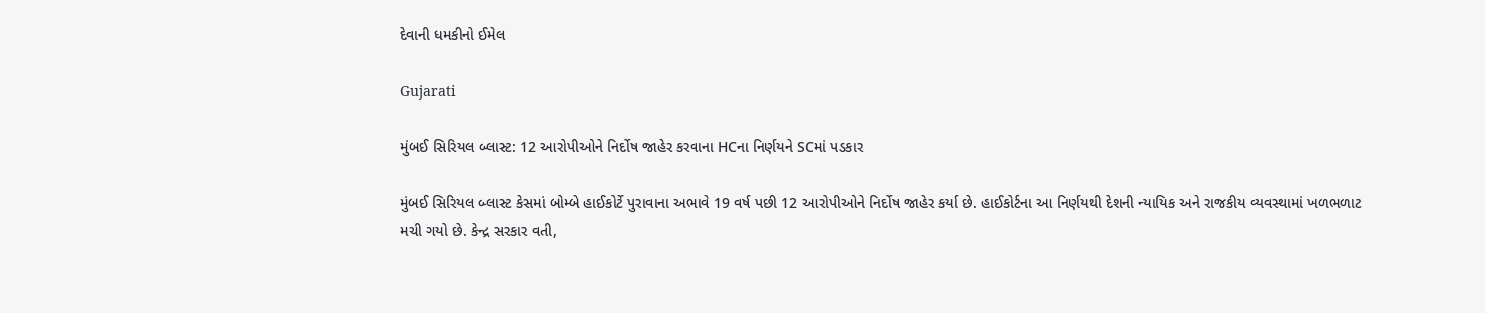દેવાની ધમકીનો ઈમેલ

Gujarati

મુંબઈ સિરિયલ બ્લાસ્ટ: 12 આરોપીઓને નિર્દોષ જાહેર કરવાના HCના નિર્ણયને SCમાં પડકાર

મુંબઈ સિરિયલ બ્લાસ્ટ કેસમાં બોમ્બે હાઈકોર્ટે પુરાવાના અભાવે 19 વર્ષ પછી 12 આરોપીઓને નિર્દોષ જાહેર કર્યા છે. હાઈકોર્ટના આ નિર્ણયથી દેશની ન્યાયિક અને રાજકીય વ્યવસ્થામાં ખળભળાટ મચી ગયો છે. કેન્દ્ર સરકાર વતી,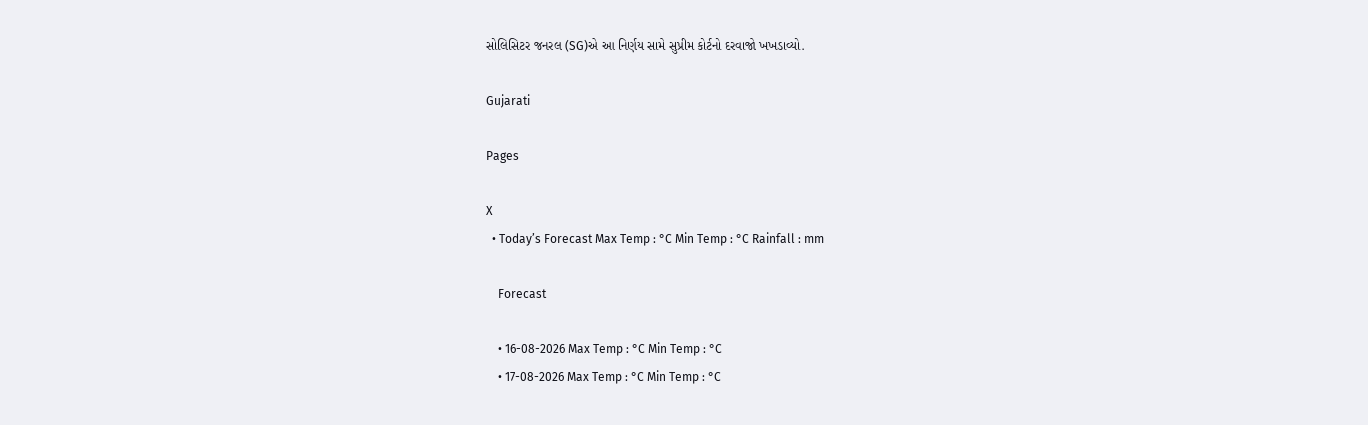સોલિસિટર જનરલ (SG)એ આ નિર્ણય સામે સુપ્રીમ કોર્ટનો દરવાજો ખખડાવ્યો.

Gujarati

Pages

X
  • Today’s Forecast Max Temp : °C Min Temp : °C Rainfall : mm

    Forecast

    • 16-08-2026 Max Temp : °C Min Temp : °C
    • 17-08-2026 Max Temp : °C Min Temp : °C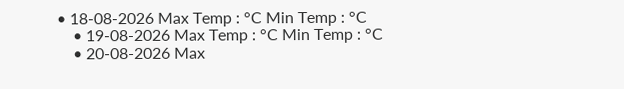• 18-08-2026 Max Temp : °C Min Temp : °C
    • 19-08-2026 Max Temp : °C Min Temp : °C
    • 20-08-2026 Max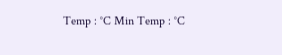Temp : °C Min Temp : °C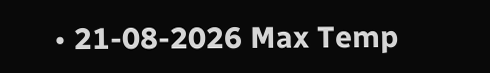• 21-08-2026 Max Temp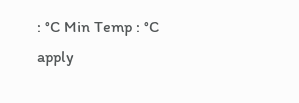: °C Min Temp : °C
apply